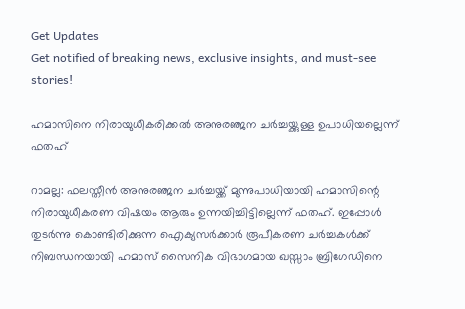Get Updates
Get notified of breaking news, exclusive insights, and must-see stories!

ഹമാസിനെ നിരായുധീകരിക്കല്‍ അനുരഞ്ജന ചര്‍ച്ചയ്ക്കുള്ള ഉപാധിയല്ലെന്ന് ഫതഹ്

റാമല്ല: ഫലസ്തീന്‍ അനുരഞ്ജന ചര്‍ച്ചയ്ക്ക് മുന്നുപാധിയായി ഹമാസിന്റെ നിരായുധീകരണ വിഷയം ആരും ഉന്നയിച്ചിട്ടില്ലെന്ന് ഫതഹ്. ഇപ്പോള്‍ തുടര്‍ന്നു കൊണ്ടിരിക്കുന്ന ഐക്യസര്‍ക്കാര്‍ രൂപീകരണ ചര്‍ച്ചകള്‍ക്ക് നിബന്ധനയായി ഹമാസ് സൈനിക വിഭാഗമായ ഖസ്സാം ബ്രിഗേഡിനെ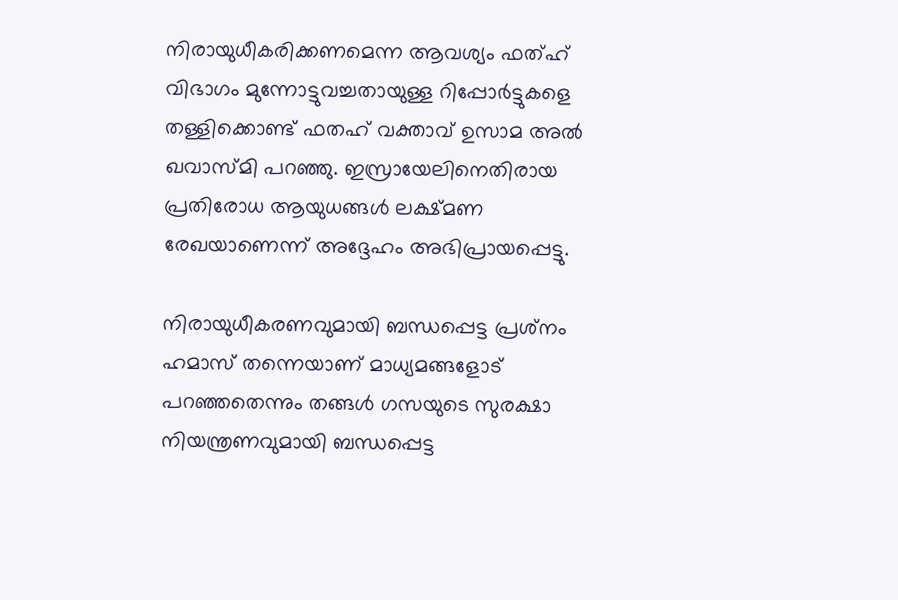നിരായുധീകരിക്കണമെന്ന ആവശ്യം ഫത്ഹ് വിഭാഗം മുന്നോട്ടുവച്ചതായുള്ള റിപ്പോര്‍ട്ടുകളെ തള്ളിക്കൊണ്ട് ഫതഹ് വക്താവ് ഉസാമ അല്‍ ഖവാസ്മി പറഞ്ഞു. ഇസ്രായേലിനെതിരായ പ്രതിരോധ ആയുധങ്ങള്‍ ലക്ഷ്മണ രേഖയാണെന്ന് അദ്ദേഹം അഭിപ്രായപ്പെട്ടു.

നിരായുധീകരണവുമായി ബന്ധപ്പെട്ട പ്രശ്‌നം ഹമാസ് തന്നെയാണ് മാധ്യമങ്ങളോട് പറഞ്ഞതെന്നും തങ്ങള്‍ ഗസയുടെ സുരക്ഷാ നിയന്ത്രണവുമായി ബന്ധപ്പെട്ട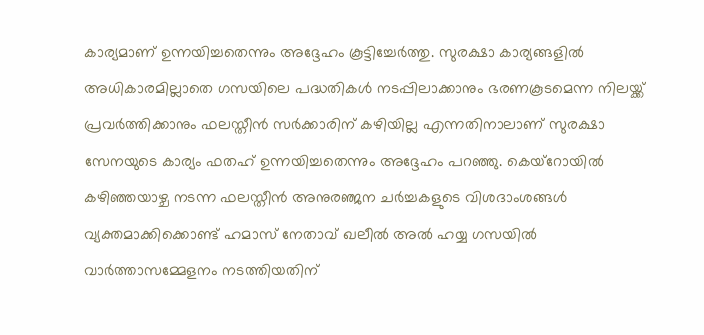കാര്യമാണ് ഉന്നയിച്ചതെന്നും അദ്ദേഹം കൂട്ടിച്ചേര്‍ത്തു. സുരക്ഷാ കാര്യങ്ങളില്‍ അധികാരമില്ലാതെ ഗസയിലെ പദ്ധതികള്‍ നടപ്പിലാക്കാനും ഭരണകൂടമെന്ന നിലയ്ക്ക് പ്രവര്‍ത്തിക്കാനും ഫലസ്തീന്‍ സര്‍ക്കാരിന് കഴിയില്ല എന്നതിനാലാണ് സുരക്ഷാ സേനയുടെ കാര്യം ഫതഹ് ഉന്നയിച്ചതെന്നും അദ്ദേഹം പറഞ്ഞു. കെയ്‌റോയില്‍ കഴിഞ്ഞയാഴ്ച നടന്ന ഫലസ്തീന്‍ അനുരഞ്ജന ചര്‍ച്ചകളുടെ വിശദാംശങ്ങള്‍ വ്യക്തമാക്കിക്കൊണ്ട് ഹമാസ് നേതാവ് ഖലീല്‍ അല്‍ ഹയ്യ ഗസയില്‍ വാര്‍ത്താസമ്മേളനം നടത്തിയതിന്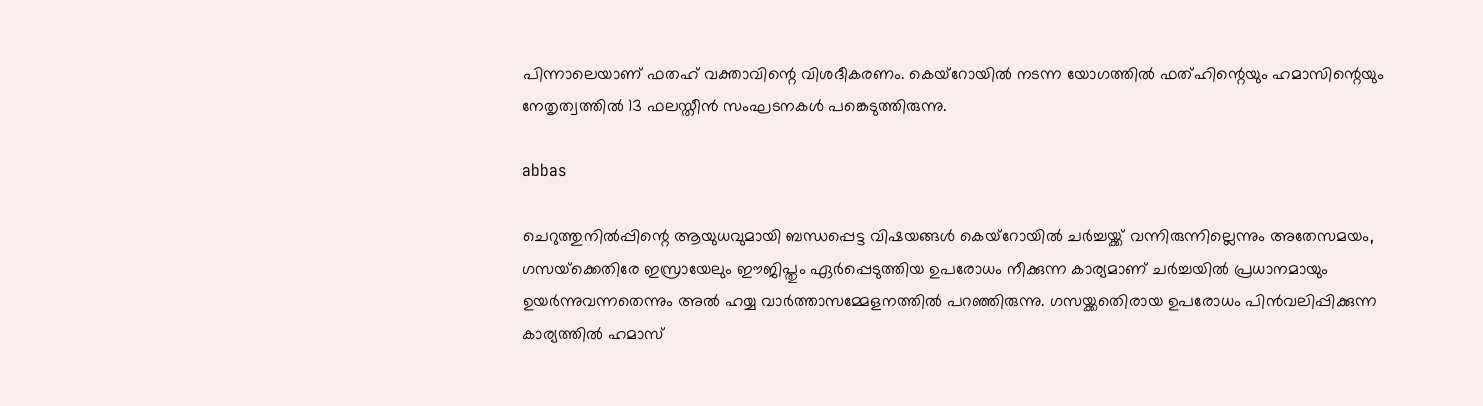പിന്നാലെയാണ് ഫതഹ് വക്താവിന്റെ വിശദീകരണം. കെയ്‌റോയില്‍ നടന്ന യോഗത്തില്‍ ഫത്ഹിന്റെയും ഹമാസിന്റെയും നേതൃത്വത്തില്‍ 13 ഫലസ്തീന്‍ സംഘടനകള്‍ പങ്കെടുത്തിരുന്നു.

abbas

ചെറുത്തുനില്‍പ്പിന്റെ ആയുധവുമായി ബന്ധപ്പെട്ട വിഷയങ്ങള്‍ കെയ്‌റോയില്‍ ചര്‍ച്ചയ്ക്ക് വന്നിരുന്നില്ലെന്നും അതേസമയം, ഗസയ്‌ക്കെതിരേ ഇസ്രായേലും ഈജിപ്തും ഏര്‍പ്പെടുത്തിയ ഉപരോധം നീക്കുന്ന കാര്യമാണ് ചര്‍ച്ചയില്‍ പ്രധാനമായും ഉയര്‍ന്നുവന്നതെന്നും അല്‍ ഹയ്യ വാര്‍ത്താസമ്മേളനത്തില്‍ പറഞ്ഞിരുന്നു. ഗസയ്ക്കതെിരായ ഉപരോധം പിന്‍വലിപ്പിക്കുന്ന കാര്യത്തില്‍ ഹമാസ്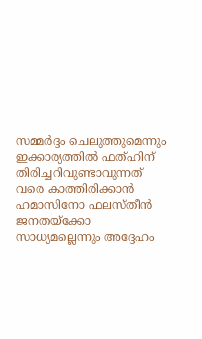സമ്മര്‍ദ്ദം ചെലുത്തുമെന്നും ഇക്കാര്യത്തില്‍ ഫത്ഹിന് തിരിച്ചറിവുണ്ടാവുന്നത് വരെ കാത്തിരിക്കാന്‍ ഹമാസിനോ ഫലസ്തീന്‍ ജനതയ്‌ക്കോ സാധ്യമല്ലെന്നും അദ്ദേഹം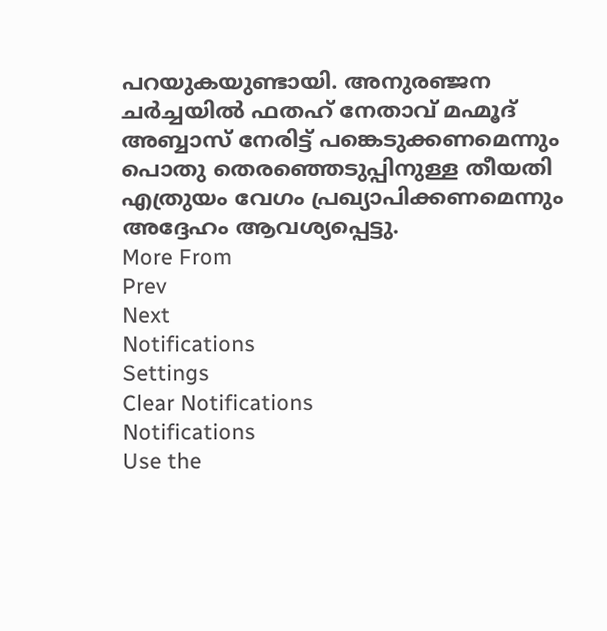പറയുകയുണ്ടായി. അനുരഞ്ജന ചര്‍ച്ചയില്‍ ഫതഹ് നേതാവ് മഹ്മൂദ് അബ്ബാസ് നേരിട്ട് പങ്കെടുക്കണമെന്നും പൊതു തെരഞ്ഞെടുപ്പിനുള്ള തീയതി എത്രുയം വേഗം പ്രഖ്യാപിക്കണമെന്നും അദ്ദേഹം ആവശ്യപ്പെട്ടു.
More From
Prev
Next
Notifications
Settings
Clear Notifications
Notifications
Use the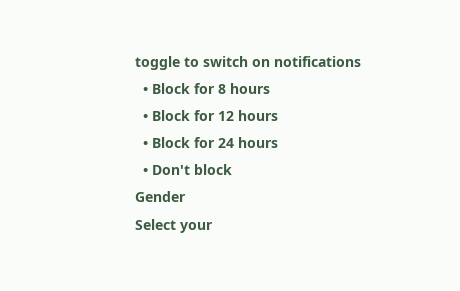toggle to switch on notifications
  • Block for 8 hours
  • Block for 12 hours
  • Block for 24 hours
  • Don't block
Gender
Select your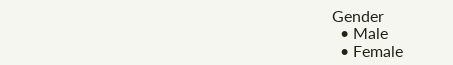Gender
  • Male
  • Female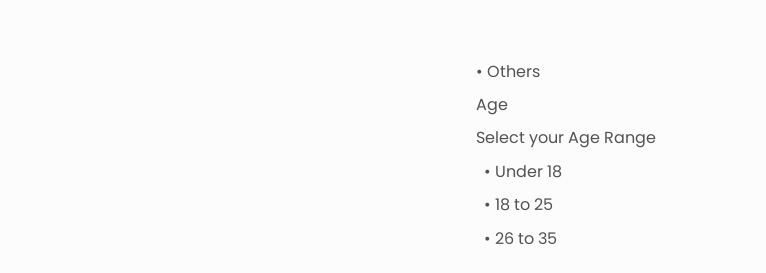• Others
Age
Select your Age Range
  • Under 18
  • 18 to 25
  • 26 to 35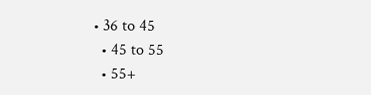• 36 to 45
  • 45 to 55
  • 55+